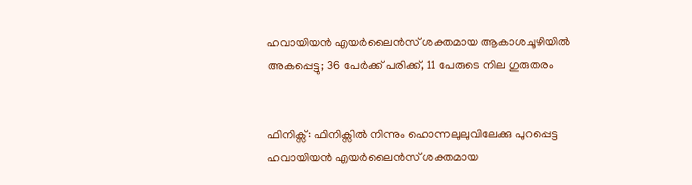ഹവായിയന്‍ എയര്‍ലൈന്‍സ് ശക്തമായ ആകാശചൂഴിയില്‍ അകപ്പെട്ടു; 36 പേര്‍ക്ക് പരിക്ക്, 11 പേരുടെ നില ഗുരുതരം


ഫിനിക്സ്: ഫിനിക്സില്‍ നിന്നും ഹൊന്നലുലുവിലേക്കു പുറപ്പെട്ട ഹവായിയന്‍ എയര്‍ലൈന്‍സ് ശക്തമായ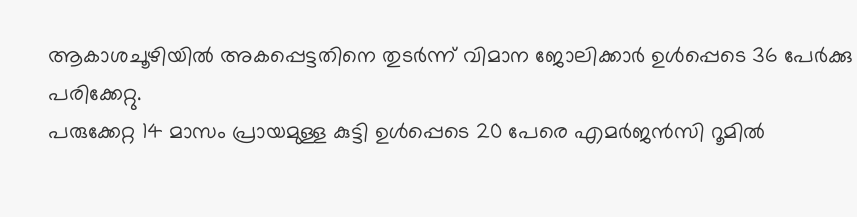ആകാശചൂഴിയില്‍ അകപ്പെട്ടതിനെ തുടര്‍ന്ന് വിമാന ജോലിക്കാര്‍ ഉള്‍പ്പെടെ 36 പേര്‍ക്കു പരിക്കേറ്റു.
പരുക്കേറ്റ 14 മാസം പ്രായമുള്ള കുട്ടി ഉള്‍പ്പെടെ 20 പേരെ എമര്‍ജന്‍സി റൂമില്‍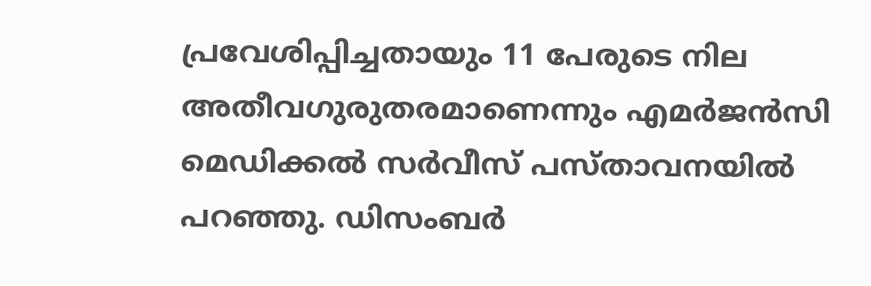പ്രവേശിപ്പിച്ചതായും 11 പേരുടെ നില അതീവഗുരുതരമാണെന്നും എമര്‍ജന്‍സി മെഡിക്കല്‍ സര്‍വീസ് പസ്താവനയില്‍ പറഞ്ഞു. ഡിസംബര്‍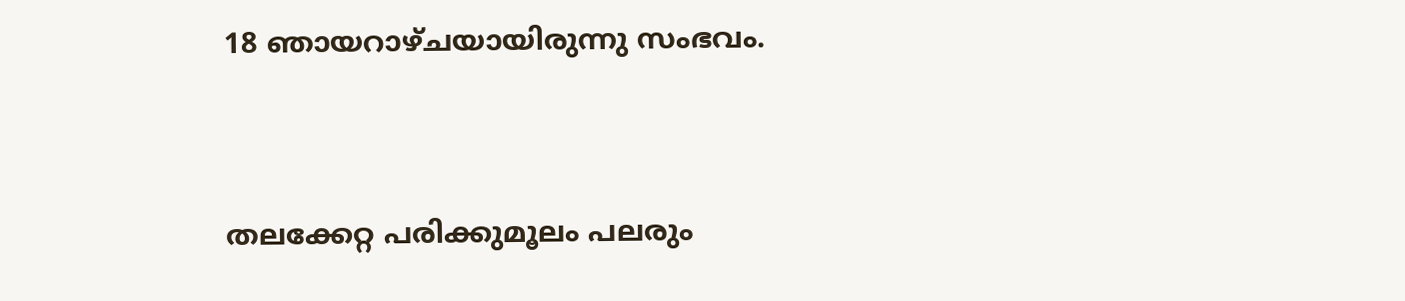18 ഞായറാഴ്ചയായിരുന്നു സംഭവം.


തലക്കേറ്റ പരിക്കുമൂലം പലരും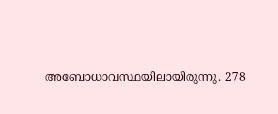അബോധാവസ്ഥയിലായിരുന്നു. 278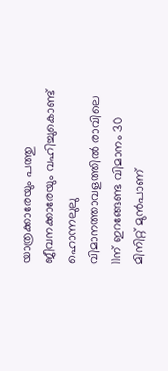യാത്രക്കാരേയും പത്തു ജീവനക്കാരേയും വഹിച്ചുകൊണ്ട് ഹൊന്നലുലു വിമാനത്താവളത്തില്‍ രാവിലെ 11ന് ഇറങ്ങേണ്ട വിമാനം 30 മിനിറ്റ് മുന്‍പാണ്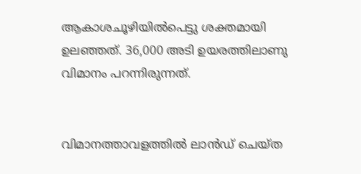ആകാശചൂഴിയില്‍പെട്ടു ശക്തമായി ഉലഞ്ഞത്. 36,000 അടി ഉയരത്തിലാണു വിമാനം പറന്നിരുന്നത്.


വിമാനത്താവളത്തില്‍ ലാന്‍ഡ് ചെയ്ത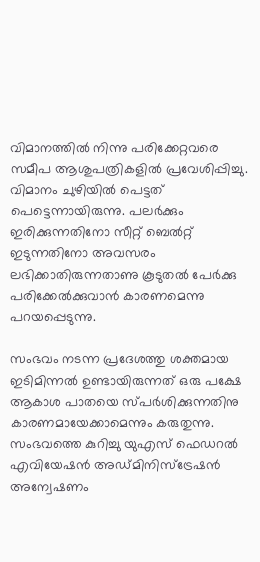വിമാനത്തില്‍ നിന്നു പരിക്കേറ്റവരെ സമീപ ആശുപത്രികളില്‍ പ്രവേശിപ്പിച്ചു. വിമാനം ചുഴിയില്‍ പെട്ടത് പെട്ടെന്നായിരുന്നു. പലര്‍ക്കും ഇരിക്കുന്നതിനോ സീറ്റ് ബെല്‍റ്റ് ഇടുന്നതിനോ അവസരം ലഭിക്കാതിരുന്നതാണു കൂടുതല്‍ പേര്‍ക്കു പരിക്കേല്‍ക്കുവാന്‍ കാരണമെന്നു പറയപ്പെടുന്നു.

സംഭവം നടന്ന പ്രദേശത്തു ശക്തമായ ഇടിമിന്നല്‍ ഉണ്ടായിരുന്നത് ഒരു പക്ഷേ ആകാശ പാതയെ സ്പര്‍ശിക്കുന്നതിനു കാരണമായേക്കാമെന്നും കരുതുന്നു. സംഭവത്തെ കുറിച്ചു യുഎസ് ഫെഡറല്‍ എവിയേഷന്‍ അഡ്മിനിസ്ട്രേഷന്‍ അന്വേഷണം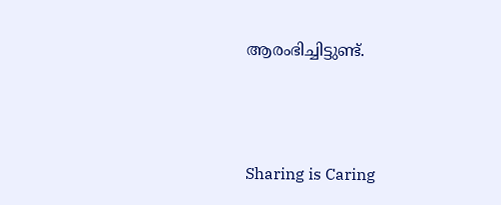ആരംഭിച്ചിട്ടുണ്ട്.



Sharing is Caring